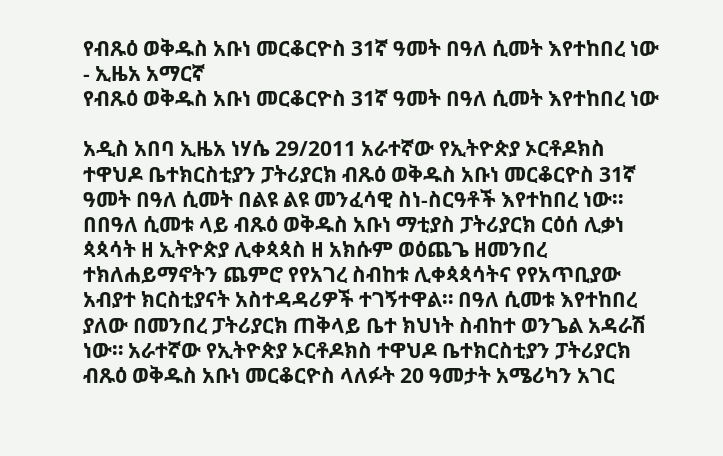የብጹዕ ወቅዱስ አቡነ መርቆርዮስ 31ኛ ዓመት በዓለ ሲመት እየተከበረ ነው - ኢዜአ አማርኛ
የብጹዕ ወቅዱስ አቡነ መርቆርዮስ 31ኛ ዓመት በዓለ ሲመት እየተከበረ ነው

አዲስ አበባ ኢዜአ ነሃሴ 29/2011 አራተኛው የኢትዮጵያ ኦርቶዶክስ ተዋህዶ ቤተክርስቲያን ፓትሪያርክ ብጹዕ ወቅዱስ አቡነ መርቆርዮስ 31ኛ ዓመት በዓለ ሲመት በልዩ ልዩ መንፈሳዊ ስነ-ስርዓቶች እየተከበረ ነው። በበዓለ ሲመቱ ላይ ብጹዕ ወቅዱስ አቡነ ማቲያስ ፓትሪያርክ ርዕሰ ሊቃነ ጳጳሳት ዘ ኢትዮጵያ ሊቀጳጳስ ዘ አክሱም ወዕጨጌ ዘመንበረ ተክለሐይማኖትን ጨምሮ የየአገረ ስብከቱ ሊቀጳጳሳትና የየአጥቢያው አብያተ ክርስቲያናት አስተዳዳሪዎች ተገኝተዋል። በዓለ ሲመቱ እየተከበረ ያለው በመንበረ ፓትሪያርክ ጠቅላይ ቤተ ክህነት ስብከተ ወንጌል አዳራሽ ነው። አራተኛው የኢትዮጵያ ኦርቶዶክስ ተዋህዶ ቤተክርስቲያን ፓትሪያርክ ብጹዕ ወቅዱስ አቡነ መርቆርዮስ ላለፉት 20 ዓመታት አሜሪካን አገር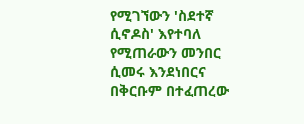የሚገኘውን 'ስደተኛ ሲኖዶስ' እየተባለ የሚጠራውን መንበር ሲመሩ እንደነበርና በቅርቡም በተፈጠረው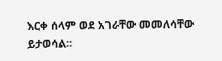እርቀ ሰላም ወደ አገራቸው መመለሳቸው ይታወሳል።